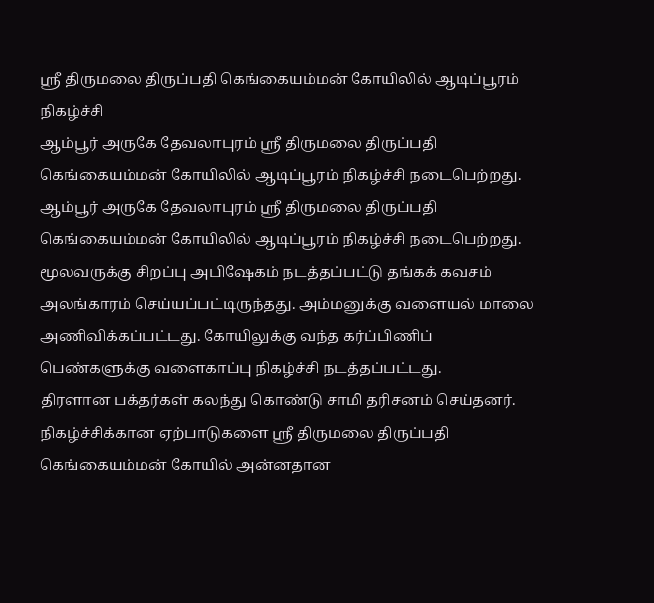ஸ்ரீ திருமலை திருப்பதி கெங்கையம்மன் கோயிலில் ஆடிப்பூரம் நிகழ்ச்சி
ஆம்பூர் அருகே தேவலாபுரம் ஸ்ரீ திருமலை திருப்பதி கெங்கையம்மன் கோயிலில் ஆடிப்பூரம் நிகழ்ச்சி நடைபெற்றது.
ஆம்பூர் அருகே தேவலாபுரம் ஸ்ரீ திருமலை திருப்பதி கெங்கையம்மன் கோயிலில் ஆடிப்பூரம் நிகழ்ச்சி நடைபெற்றது.
மூலவருக்கு சிறப்பு அபிஷேகம் நடத்தப்பட்டு தங்கக் கவசம் அலங்காரம் செய்யப்பட்டிருந்தது. அம்மனுக்கு வளையல் மாலை அணிவிக்கப்பட்டது. கோயிலுக்கு வந்த கர்ப்பிணிப் பெண்களுக்கு வளைகாப்பு நிகழ்ச்சி நடத்தப்பட்டது.
திரளான பக்தர்கள் கலந்து கொண்டு சாமி தரிசனம் செய்தனர். நிகழ்ச்சிக்கான ஏற்பாடுகளை ஸ்ரீ திருமலை திருப்பதி கெங்கையம்மன் கோயில் அன்னதான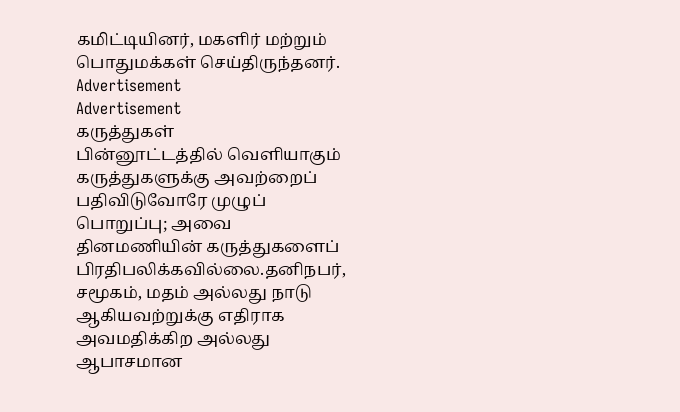கமிட்டியினர், மகளிர் மற்றும் பொதுமக்கள் செய்திருந்தனர்.
Advertisement
Advertisement
கருத்துகள்
பின்னூட்டத்தில் வெளியாகும் கருத்துகளுக்கு அவற்றைப் பதிவிடுவோரே முழுப் பொறுப்பு; அவை தினமணியின் கருத்துகளைப் பிரதிபலிக்கவில்லை.தனிநபர், சமூகம், மதம் அல்லது நாடு ஆகியவற்றுக்கு எதிராக அவமதிக்கிற அல்லது ஆபாசமான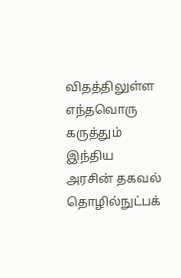விதத்திலுள்ள எந்தவொரு கருத்தும் இந்திய அரசின் தகவல் தொழில்நுட்பக்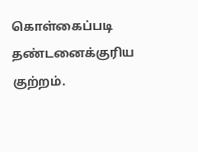கொள்கைப்படி தண்டனைக்குரிய குற்றம்.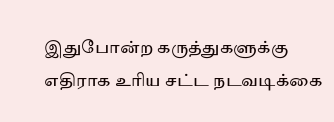இதுபோன்ற கருத்துகளுக்கு எதிராக உரிய சட்ட நடவடிக்கை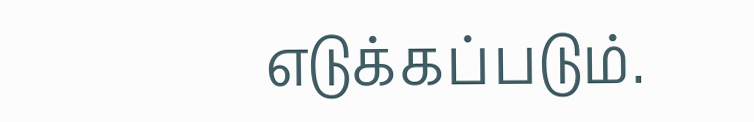எடுக்கப்படும்.